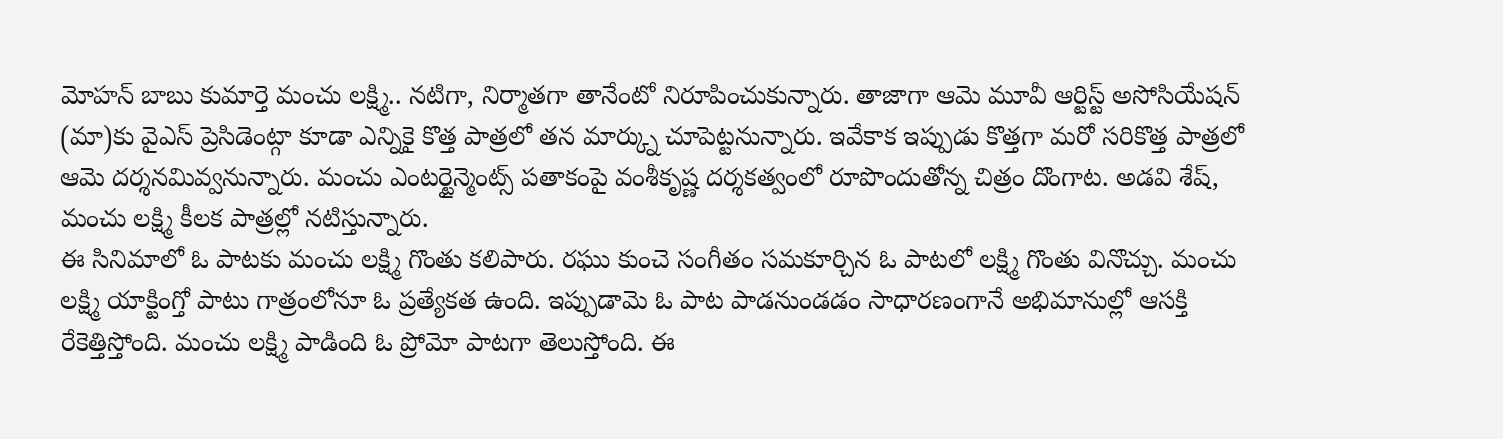మోహన్ బాబు కుమార్తె మంచు లక్ష్మి.. నటిగా, నిర్మాతగా తానేంటో నిరూపించుకున్నారు. తాజాగా ఆమె మూవీ ఆర్టిస్ట్ అసోసియేషన్ (మా)కు వైఎస్ ప్రెసిడెంట్గా కూడా ఎన్నికై కొత్త పాత్రలో తన మార్క్ను చూపెట్టనున్నారు. ఇవేకాక ఇప్పుడు కొత్తగా మరో సరికొత్త పాత్రలో ఆమె దర్శనమివ్వనున్నారు. మంచు ఎంటర్టైన్మెంట్స్ పతాకంపై వంశీకృష్ణ దర్శకత్వంలో రూపొందుతోన్న చిత్రం దొంగాట. అడవి శేష్, మంచు లక్ష్మి కీలక పాత్రల్లో నటిస్తున్నారు.
ఈ సినిమాలో ఓ పాటకు మంచు లక్ష్మి గొంతు కలిపారు. రఘు కుంచె సంగీతం సమకూర్చిన ఓ పాటలో లక్ష్మి గొంతు వినొచ్చు. మంచు లక్ష్మి యాక్టింగ్తో పాటు గాత్రంలోనూ ఓ ప్రత్యేకత ఉంది. ఇప్పుడామె ఓ పాట పాడనుండడం సాధారణంగానే అభిమానుల్లో ఆసక్తి రేకెత్తిస్తోంది. మంచు లక్ష్మి పాడింది ఓ ప్రోమో పాటగా తెలుస్తోంది. ఈ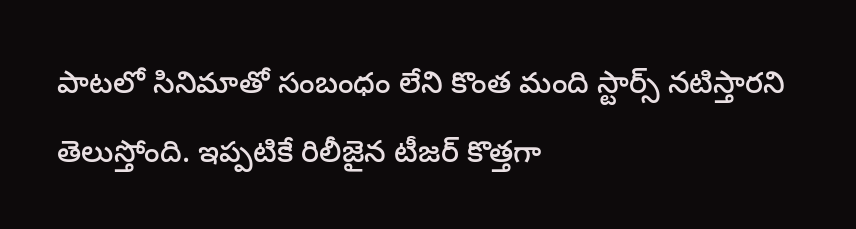పాటలో సినిమాతో సంబంధం లేని కొంత మంది స్టార్స్ నటిస్తారని తెలుస్తోంది. ఇప్పటికే రిలీజైన టీజర్ కొత్తగా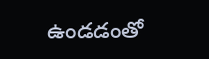ఉండడంతో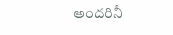అందరినీ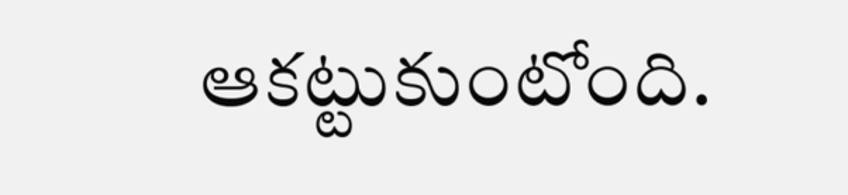ఆకట్టుకుంటోంది.